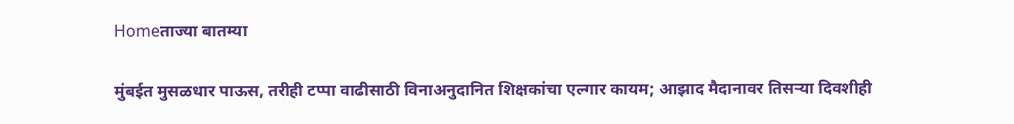Homeताज्या बातम्या

मुंबईत मुसळधार पाऊस, तरीही टप्पा वाढीसाठी विनाअनुदानित शिक्षकांचा एल्गार कायम; आझाद मैदानावर तिसऱ्या दिवशीही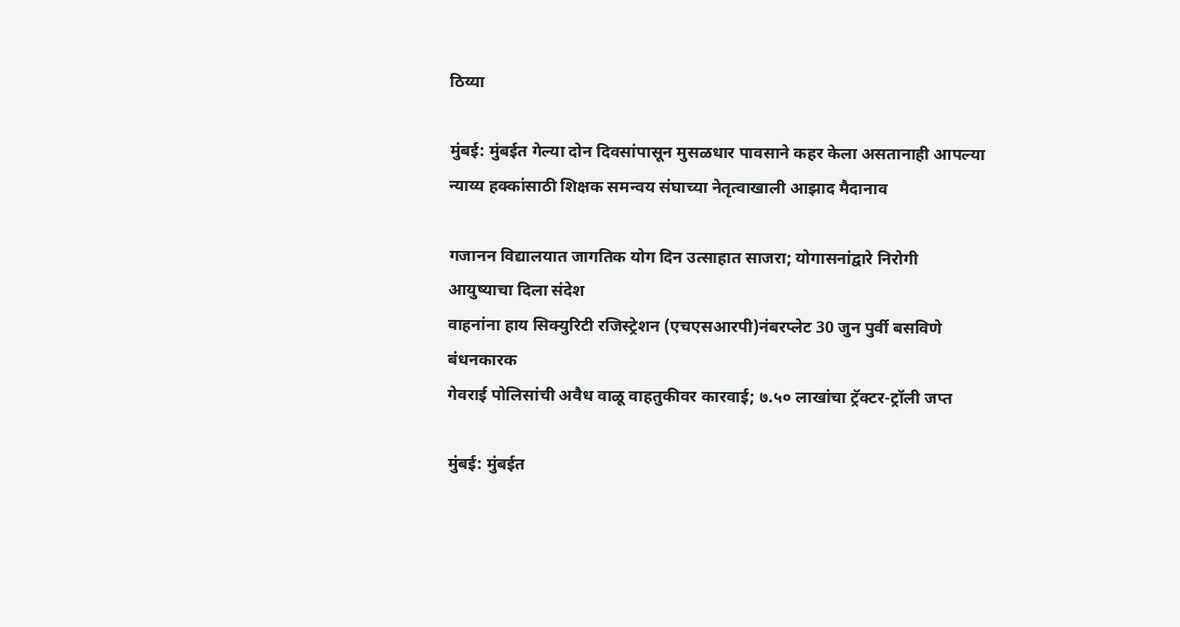ठिय्या

मुंबई: मुंबईत गेल्या दोन दिवसांपासून मुसळधार पावसाने कहर केला असतानाही आपल्या न्याय्य हक्कांसाठी शिक्षक समन्वय संघाच्या नेतृत्वाखाली आझाद मैदानाव

गजानन विद्यालयात जागतिक योग दिन उत्साहात साजरा; योगासनांद्वारे निरोगी आयुष्याचा दिला संदेश
वाहनांना हाय सिक्युरिटी रजिस्ट्रेशन (एचएसआरपी)नंबरप्लेट 30 जुन पुर्वी बसविणे बंधनकारक
गेवराई पोलिसांची अवैध वाळू वाहतुकीवर कारवाई; ७.५० लाखांचा ट्रॅक्टर-ट्रॉली जप्त

मुंबई: मुंबईत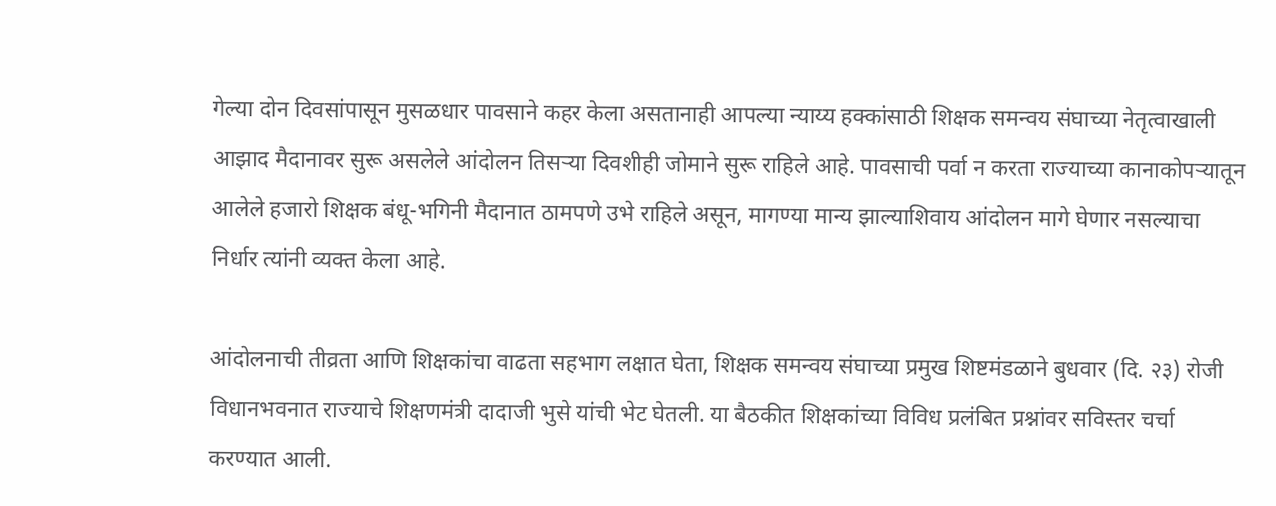गेल्या दोन दिवसांपासून मुसळधार पावसाने कहर केला असतानाही आपल्या न्याय्य हक्कांसाठी शिक्षक समन्वय संघाच्या नेतृत्वाखाली आझाद मैदानावर सुरू असलेले आंदोलन तिसर्‍या दिवशीही जोमाने सुरू राहिले आहे. पावसाची पर्वा न करता राज्याच्या कानाकोपर्‍यातून आलेले हजारो शिक्षक बंधू-भगिनी मैदानात ठामपणे उभे राहिले असून, मागण्या मान्य झाल्याशिवाय आंदोलन मागे घेणार नसल्याचा निर्धार त्यांनी व्यक्त केला आहे.

आंदोलनाची तीव्रता आणि शिक्षकांचा वाढता सहभाग लक्षात घेता, शिक्षक समन्वय संघाच्या प्रमुख शिष्टमंडळाने बुधवार (दि. २३) रोजी विधानभवनात राज्याचे शिक्षणमंत्री दादाजी भुसे यांची भेट घेतली. या बैठकीत शिक्षकांच्या विविध प्रलंबित प्रश्नांवर सविस्तर चर्चा करण्यात आली.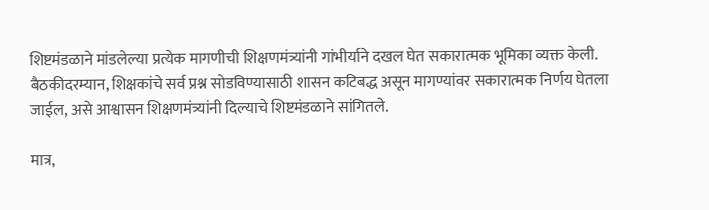शिष्टमंडळाने मांडलेल्या प्रत्येक मागणीची शिक्षणमंत्र्यांनी गांभीर्याने दखल घेत सकारात्मक भूमिका व्यक्त केली. बैठकीदरम्यान, शिक्षकांचे सर्व प्रश्न सोडविण्यासाठी शासन कटिबद्ध असून मागण्यांवर सकारात्मक निर्णय घेतला जाईल, असे आश्वासन शिक्षणमंत्र्यांनी दिल्याचे शिष्टमंडळाने सांगितले.

मात्र,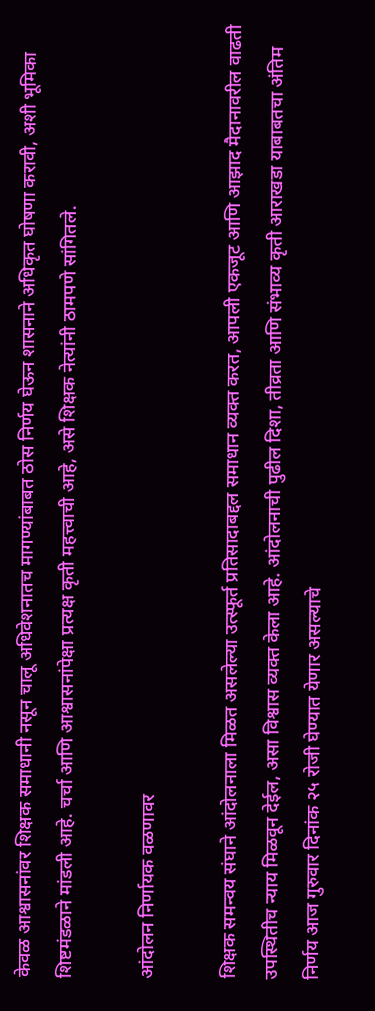केवळ आश्वासनांवर शिक्षक समाधानी नसून चालू अधिवेशनातच मागण्यांबाबत ठोस निर्णय घेऊन शासनाने अधिकृत घोषणा करावी, अशी भूमिका शिष्टमंडळाने मांडली आहे. चर्चा आणि आश्वासनांपेक्षा प्रत्यक्ष कृती महत्त्वाची आहे, असे शिक्षक नेत्यांनी ठामपणे सांगितले.

आंदोलन निर्णायक वळणावर

शिक्षक समन्वय संघाने आंदोलनाला मिळत असलेल्या उत्स्फूर्त प्रतिसादाबद्दल समाधान व्यक्त करत, आपली एकजूट आणि आझाद मैदानावरील वाढती उपस्थितीच न्याय मिळवून देईल, असा विश्वास व्यक्त केला आहे. आंदोलनाची पुढील दिशा, तीव्रता आणि संभाव्य कृती आराखडा याबाबतचा अंतिम निर्णय आज गुरुवार दिनांक २५ रोजी घेण्यात येणार असल्याचे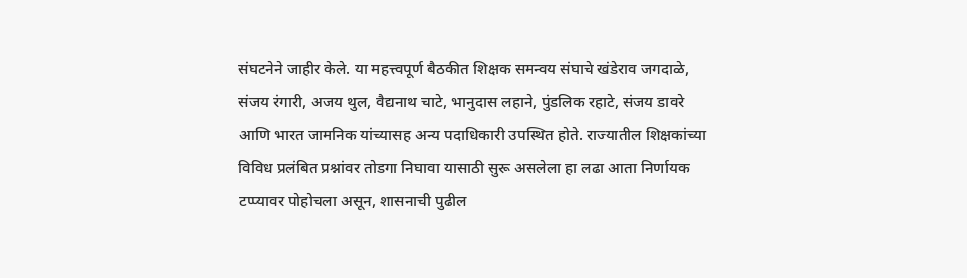संघटनेने जाहीर केले. या महत्त्वपूर्ण बैठकीत शिक्षक समन्वय संघाचे खंडेराव जगदाळे, संजय रंगारी, अजय थुल, वैद्यनाथ चाटे, भानुदास लहाने, पुंडलिक रहाटे, संजय डावरे आणि भारत जामनिक यांच्यासह अन्य पदाधिकारी उपस्थित होते. राज्यातील शिक्षकांच्या विविध प्रलंबित प्रश्नांवर तोडगा निघावा यासाठी सुरू असलेला हा लढा आता निर्णायक टप्प्यावर पोहोचला असून, शासनाची पुढील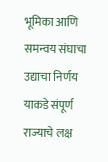भूमिका आणि समन्वय संघाचा उद्याचा निर्णय याकडे संपूर्ण राज्याचे लक्ष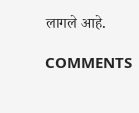लागले आहे.

COMMENTS